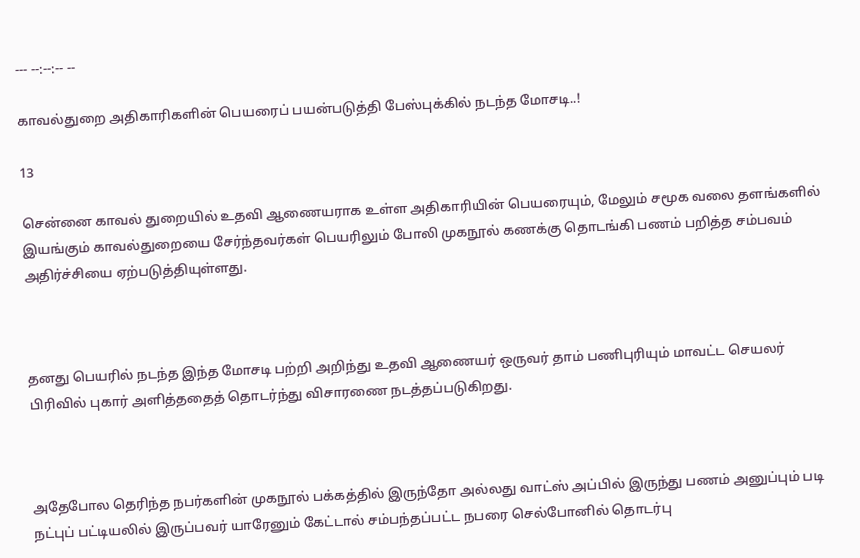--- --:--:-- --

காவல்துறை அதிகாரிகளின் பெயரைப் பயன்படுத்தி பேஸ்புக்கில் நடந்த மோசடி..!

13

சென்னை காவல் துறையில் உதவி ஆணையராக உள்ள அதிகாரியின் பெயரையும், மேலும் சமூக வலை தளங்களில் இயங்கும் காவல்துறையை சேர்ந்தவர்கள் பெயரிலும் போலி முகநூல் கணக்கு தொடங்கி பணம் பறித்த சம்பவம் அதிர்ச்சியை ஏற்படுத்தியுள்ளது.



தனது பெயரில் நடந்த இந்த மோசடி பற்றி அறிந்து உதவி ஆணையர் ஒருவர் தாம் பணிபுரியும் மாவட்ட செயலர் பிரிவில் புகார் அளித்ததைத் தொடர்ந்து விசாரணை நடத்தப்படுகிறது.



அதேபோல தெரிந்த நபர்களின் முகநூல் பக்கத்தில் இருந்தோ அல்லது வாட்ஸ் அப்பில் இருந்து பணம் அனுப்பும் படி நட்புப் பட்டியலில் இருப்பவர் யாரேனும் கேட்டால் சம்பந்தப்பட்ட நபரை செல்போனில் தொடர்பு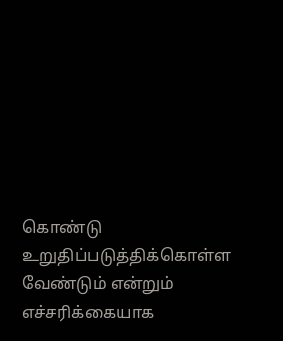கொண்டு உறுதிப்படுத்திக்கொள்ள வேண்டும் என்றும் எச்சரிக்கையாக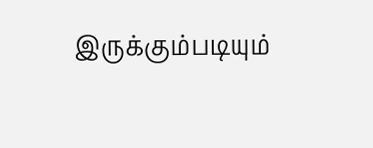இருக்கும்படியும்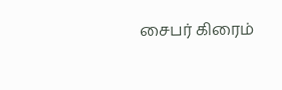சைபர் கிரைம்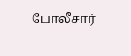போலீசார்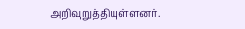அறிவுறுத்தியுள்ளனர்.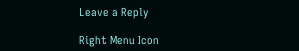Leave a Reply

Right Menu Icon